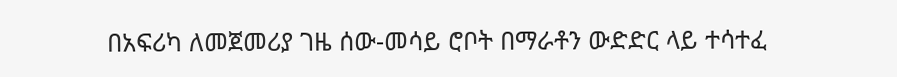በአፍሪካ ለመጀመሪያ ገዜ ሰው-መሳይ ሮቦት በማራቶን ውድድር ላይ ተሳተፈ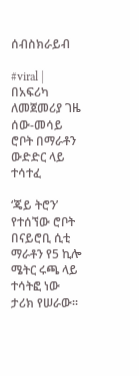ሰብስክራይብ

#viral | በአፍሪካ ለመጀመሪያ ገዜ ሰው-መሳይ ሮቦት በማራቶን ውድድር ላይ ተሳተፈ

‘ጄይ ትሮን’ የተሰኘው ሮቦት በናይሮቢ ሲቲ ማራቶን የ5 ኪሎ ሜትር ሩጫ ላይ ተሳትፎ ነው ታሪክ የሠራው፡፡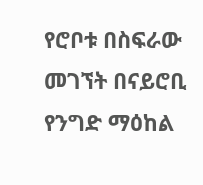የሮቦቱ በስፍራው መገኘት በናይሮቢ የንግድ ማዕከል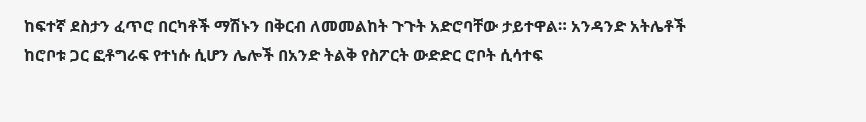ከፍተኛ ደስታን ፈጥሮ በርካቶች ማሽኑን በቅርብ ለመመልከት ጉጉት አድሮባቸው ታይተዋል። አንዳንድ አትሌቶች ከሮቦቱ ጋር ፎቶግራፍ የተነሱ ሲሆን ሌሎች በአንድ ትልቅ የስፖርት ውድድር ሮቦት ሲሳተፍ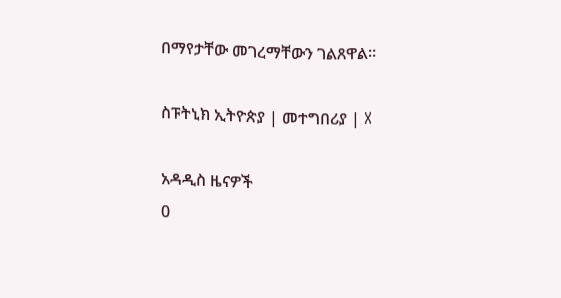በማየታቸው መገረማቸውን ገልጸዋል።

ስፑትኒክ ኢትዮጵያ | መተግበሪያ | X

አዳዲስ ዜናዎች
0